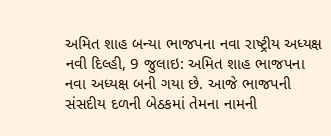અમિત શાહ બન્યા ભાજપના નવા રાષ્ટ્રીય અધ્યક્ષ
નવી દિલ્હી, 9 જુલાઇ: અમિત શાહ ભાજપના નવા અધ્યક્ષ બની ગયા છે. આજે ભાજપની સંસદીય દળની બેઠકમાં તેમના નામની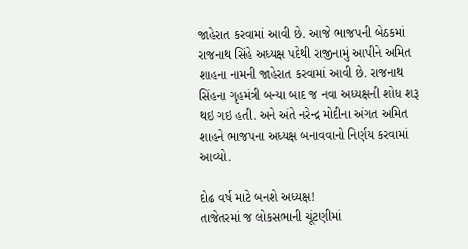જાહેરાત કરવામાં આવી છે. આજે ભાજપની બેઠકમાં રાજનાથ સિંહે અધ્યક્ષ પદેથી રાજીનામું આપીને અમિત શાહના નામની જાહેરાત કરવામાં આવી છે. રાજનાથ સિંહના ગૃહમંત્રી બન્યા બાદ જ નવા અધ્યક્ષની શોધ શરૂ થઇ ગઇ હતી. અને અંતે નરેન્દ્ર મોદીના અંગત અમિત શાહને ભાજપના અધ્યક્ષ બનાવવાનો નિર્ણય કરવામાં આવ્યો.

દોઢ વર્ષ માટે બનશે અધ્યક્ષ!
તાજેતરમાં જ લોકસભાની ચૂંટણીમાં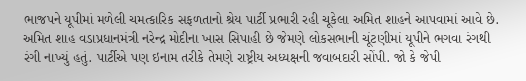ભાજપને યૂપીમાં મળેલી ચમત્કારિક સફળતાનો શ્રેય પાર્ટી પ્રભારી રહી ચૂકેલા અમિત શાહને આપવામાં આવે છે. અમિત શાહ વડાપ્રધાનમંત્રી નરેન્દ્ર મોદીના ખાસ સિપાહી છે જેમણે લોકસભાની ચૂંટણીમાં યૂપીને ભગવા રંગથી રંગી નાખ્યું હતું. પાર્ટીએ પણ ઇનામ તરીકે તેમણે રાષ્ટ્રીય અધ્યક્ષની જવાબદારી સોંપી. જો કે જેપી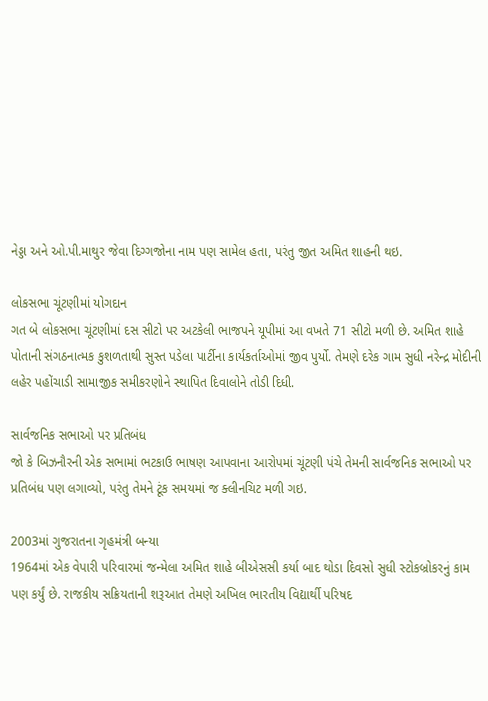નેડ્ડા અને ઓ.પી.માથુર જેવા દિગ્ગજોના નામ પણ સામેલ હતા, પરંતુ જીત અમિત શાહની થઇ.

લોકસભા ચૂંટણીમાં યોગદાન
ગત બે લોકસભા ચૂંટણીમાં દસ સીટો પર અટકેલી ભાજપને યૂપીમાં આ વખતે 71 સીટો મળી છે. અમિત શાહે પોતાની સંગઠનાત્મક કુશળતાથી સુસ્ત પડેલા પાર્ટીના કાર્યકર્તાઓમાં જીવ પુર્યો. તેમણે દરેક ગામ સુધી નરેન્દ્ર મોદીની લહેર પહોંચાડી સામાજીક સમીકરણોને સ્થાપિત દિવાલોને તોડી દિધી.

સાર્વજનિક સભાઓ પર પ્રતિબંધ
જો કે બિઝનૌરની એક સભામાં ભટકાઉ ભાષણ આપવાના આરોપમાં ચૂંટણી પંચે તેમની સાર્વજનિક સભાઓ પર પ્રતિબંધ પણ લગાવ્યો, પરંતુ તેમને ટૂંક સમયમાં જ ક્લીનચિટ મળી ગઇ.

2003માં ગુજરાતના ગૃહમંત્રી બન્યા
1964માં એક વેપારી પરિવારમાં જન્મેલા અમિત શાહે બીએસસી કર્યા બાદ થોડા દિવસો સુધી સ્ટોકબ્રોકરનું કામ પણ કર્યું છે. રાજકીય સક્રિયતાની શરૂઆત તેમણે અખિલ ભારતીય વિદ્યાર્થી પરિષદ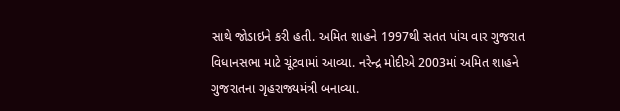સાથે જોડાઇને કરી હતી. અમિત શાહને 1997થી સતત પાંચ વાર ગુજરાત વિધાનસભા માટે ચૂંટવામાં આવ્યા. નરેન્દ્ર મોદીએ 2003માં અમિત શાહને ગુજરાતના ગૃહરાજ્યમંત્રી બનાવ્યા.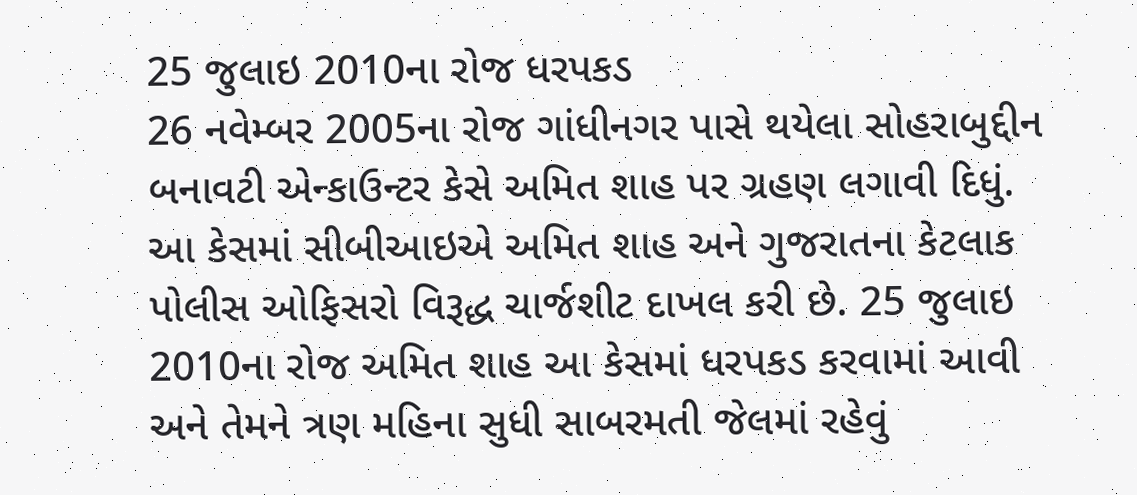25 જુલાઇ 2010ના રોજ ધરપકડ
26 નવેમ્બર 2005ના રોજ ગાંધીનગર પાસે થયેલા સોહરાબુદ્દીન બનાવટી એન્કાઉન્ટર કેસે અમિત શાહ પર ગ્રહણ લગાવી દિધું. આ કેસમાં સીબીઆઇએ અમિત શાહ અને ગુજરાતના કેટલાક પોલીસ ઓફિસરો વિરૂદ્ધ ચાર્જશીટ દાખલ કરી છે. 25 જુલાઇ 2010ના રોજ અમિત શાહ આ કેસમાં ધરપકડ કરવામાં આવી અને તેમને ત્રણ મહિના સુધી સાબરમતી જેલમાં રહેવું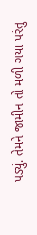પડ્યું. તેમને જામીન તો મળી ગયા પરંતુ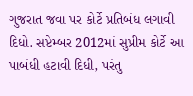ગુજરાત જવા પર કોર્ટે પ્રતિબંધ લગાવી દિધો. સપ્ટેમ્બર 2012માં સુપ્રીમ કોર્ટે આ પાબંધી હટાવી દિધી, પરંતુ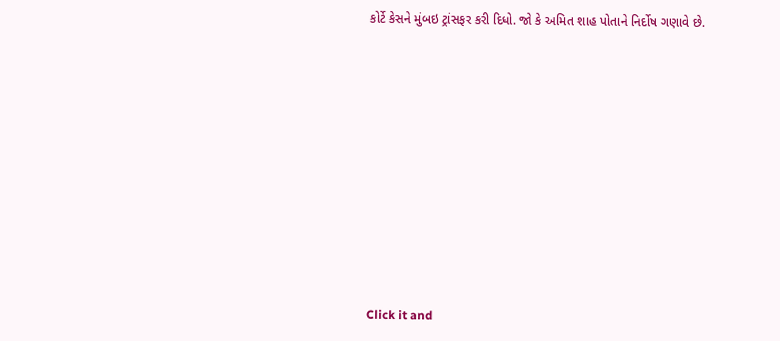કોર્ટે કેસને મુંબઇ ટ્રાંસફર કરી દિધો. જો કે અમિત શાહ પોતાને નિર્દોષ ગણાવે છે.












Click it and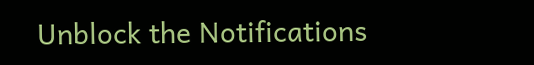Unblock the Notifications